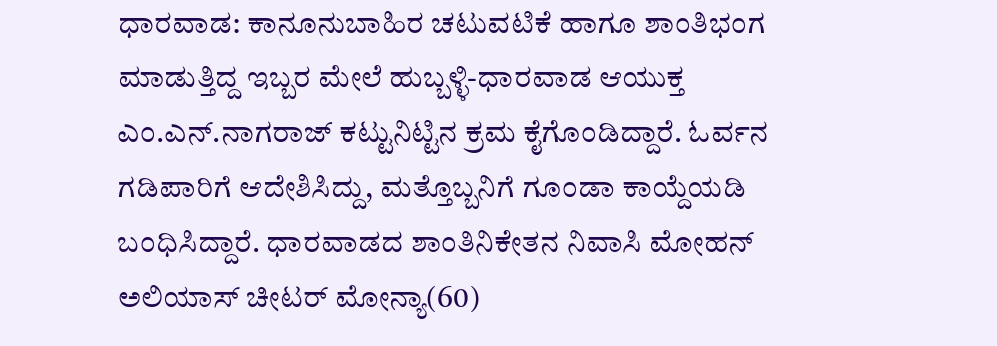ಧಾರವಾಡ: ಕಾನೂನುಬಾಹಿರ ಚಟುವಟಿಕೆ ಹಾಗೂ ಶಾಂತಿಭಂಗ ಮಾಡುತ್ತಿದ್ದ ಇಬ್ಬರ ಮೇಲೆ ಹುಬ್ಬಳ್ಳಿ-ಧಾರವಾಡ ಆಯುಕ್ತ ಎಂ.ಎನ್.ನಾಗರಾಜ್ ಕಟ್ಟುನಿಟ್ಟಿನ ಕ್ರಮ ಕೈಗೊಂಡಿದ್ದಾರೆ. ಓರ್ವನ ಗಡಿಪಾರಿಗೆ ಆದೇಶಿಸಿದ್ದು, ಮತ್ತೊಬ್ಬನಿಗೆ ಗೂಂಡಾ ಕಾಯ್ದೆಯಡಿ ಬಂಧಿಸಿದ್ದಾರೆ. ಧಾರವಾಡದ ಶಾಂತಿನಿಕೇತನ ನಿವಾಸಿ ಮೋಹನ್ ಅಲಿಯಾಸ್ ಚೀಟರ್ ಮೋನ್ಯಾ(60)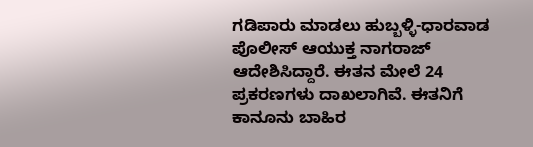ಗಡಿಪಾರು ಮಾಡಲು ಹುಬ್ಬಳ್ಳಿ-ಧಾರವಾಡ ಪೊಲೀಸ್ ಆಯುಕ್ತ ನಾಗರಾಜ್ ಆದೇಶಿಸಿದ್ದಾರೆ. ಈತನ ಮೇಲೆ 24 ಪ್ರಕರಣಗಳು ದಾಖಲಾಗಿವೆ. ಈತನಿಗೆ ಕಾನೂನು ಬಾಹಿರ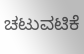ಚಟುವಟಿಕೆ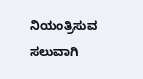ನಿಯಂತ್ರಿಸುವ ಸಲುವಾಗಿ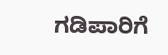ಗಡಿಪಾರಿಗೆ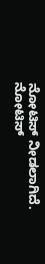ನೋಟಿಸ್ ನೀಡಲಾಗಿದೆ. ನೋಟಿಸ್